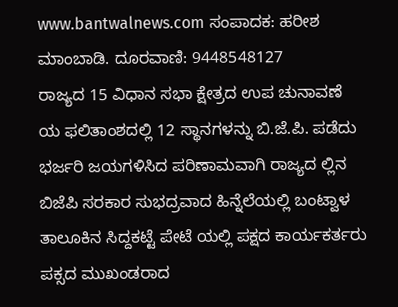www.bantwalnews.com ಸಂಪಾದಕ: ಹರೀಶ ಮಾಂಬಾಡಿ. ದೂರವಾಣಿ: 9448548127
ರಾಜ್ಯದ 15 ವಿಧಾನ ಸಭಾ ಕ್ಷೇತ್ರದ ಉಪ ಚುನಾವಣೆ ಯ ಫಲಿತಾಂಶದಲ್ಲಿ 12 ಸ್ಥಾನಗಳನ್ನು ಬಿ.ಜೆ.ಪಿ. ಪಡೆದು ಭರ್ಜರಿ ಜಯಗಳಿಸಿದ ಪರಿಣಾಮವಾಗಿ ರಾಜ್ಯದ ಲ್ಲಿನ ಬಿಜೆಪಿ ಸರಕಾರ ಸುಭದ್ರವಾದ ಹಿನ್ನೆಲೆಯಲ್ಲಿ ಬಂಟ್ವಾಳ ತಾಲೂಕಿನ ಸಿದ್ದಕಟ್ಟೆ ಪೇಟೆ ಯಲ್ಲಿ ಪಕ್ಷದ ಕಾರ್ಯಕರ್ತರು ಪಕ್ಸದ ಮುಖಂಡರಾದ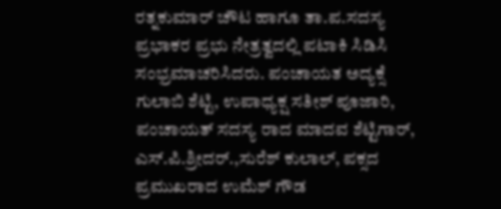ರತ್ನಕುಮಾರ್ ಚೌಟ ಹಾಗೂ ತಾ.ಪ.ಸದಸ್ಯ ಪ್ರಭಾಕರ ಪ್ರಭು ನೇತ್ರತ್ವದಲ್ಲಿ ಪಟಾಕಿ ಸಿಡಿಸಿ ಸಂಭ್ರಮಾಚರಿಸಿದರು. ಪಂಚಾಯತ ಅದ್ಯಕ್ಸೆ ಗುಲಾಬಿ ಶೆಟ್ಟಿ, ಉಪಾಧ್ಯಕ್ಷ ಸತೀಶ್ ಪೂಜಾರಿ, ಪಂಚಾಯತ್ ಸದಸ್ಯ ರಾದ ಮಾದವ ಶೆಟ್ಟಿಗಾರ್, ಎಸ್.ಪಿ.ಶ್ರೀದರ್.,ಸುರೆಶ್ ಕುಲಾಲ್, ಪಕ್ಸದ ಪ್ರಮುಖರಾದ ಉಮೆಶ್ ಗೌಡ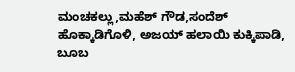ಮಂಚಕಲ್ಲು,ಮಹೆಶ್ ಗೌಡ,ಸಂದೆಶ್ ಹೊಕ್ಕಾಡಿಗೊಳಿ, ಅಜಯ್ ಹಲಾಯಿ ಕುಕ್ಕಿಪಾಡಿ, ಬೂಬ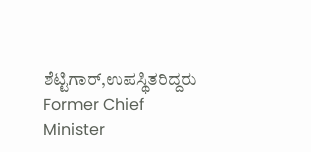ಶೆಟ್ಟಿಗಾರ್,ಉಪಸ್ಥಿತರಿದ್ದರು
Former Chief Minister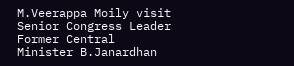M.Veerappa Moily visit Senior Congress Leader Former Central Minister B.Janardhan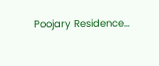Poojary Residence…